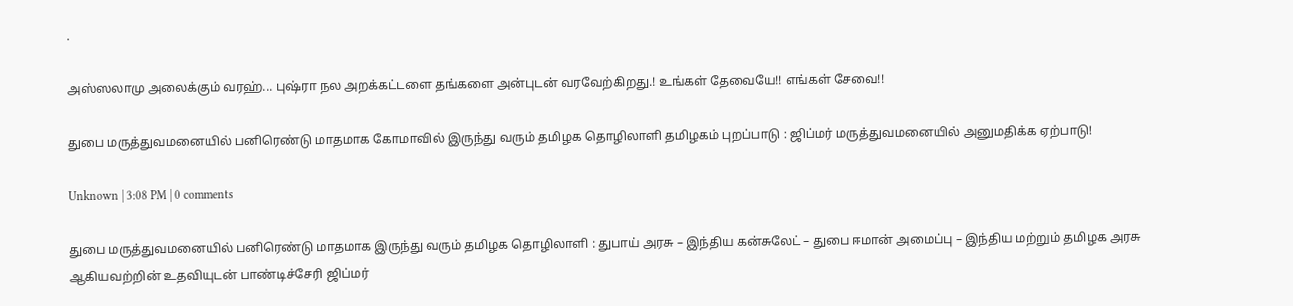.

அஸ்ஸலாமு அலைக்கும் வரஹ்... புஷ்ரா நல அறக்கட்டளை தங்களை அன்புடன் வரவேற்கிறது.! உங்கள் தேவையே!! எங்கள் சேவை!!

துபை மருத்துவமனையில் பனிரெண்டு மாதமாக கோமாவில் இருந்து வரும் தமிழக தொழிலாளி தமிழகம் புறப்பாடு : ஜிப்மர் மருத்துவமனையில் அனுமதிக்க ஏற்பாடு!

Unknown | 3:08 PM | 0 comments

துபை மருத்துவமனையில் பனிரெண்டு மாதமாக இருந்து வரும் தமிழக தொழிலாளி : துபாய் அரசு – இந்திய கன்சுலேட் – துபை ஈமான் அமைப்பு – இந்திய மற்றும் தமிழக அரசு ஆகியவற்றின் உதவியுடன் பாண்டிச்சேரி ஜிப்மர்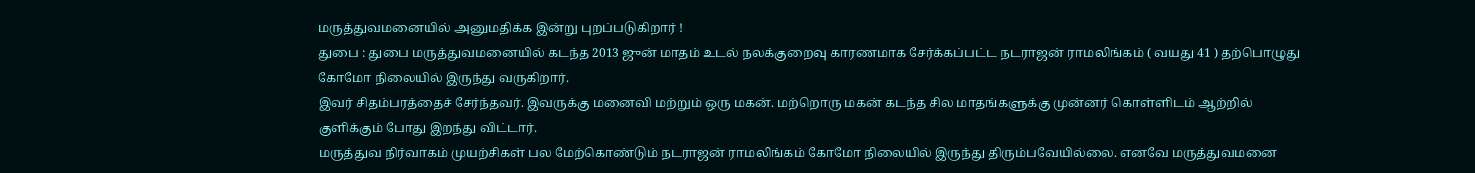மருத்துவமனையில் அனுமதிக்க இன்று புறப்படுகிறார் !
துபை : துபை மருத்துவமனையில் கடந்த 2013 ஜுன் மாதம் உடல் நலக்குறைவு காரணமாக சேர்க்கப்பட்ட நடராஜன் ராமலிங்கம் ( வயது 41 ) தற்பொழுது கோமோ நிலையில் இருந்து வருகிறார்.
இவர் சிதம்பரத்தைச் சேர்ந்தவர். இவருக்கு மனைவி மற்றும் ஒரு மகன். மற்றொரு மகன் கடந்த சில மாதங்களுக்கு முன்னர் கொள்ளிடம் ஆற்றில் குளிக்கும் போது இறந்து விட்டார்.
மருத்துவ நிர்வாகம் முயற்சிகள் பல மேற்கொண்டும் நடராஜன் ராமலிங்கம் கோமோ நிலையில் இருந்து திரும்பவேயில்லை. எனவே மருத்துவமனை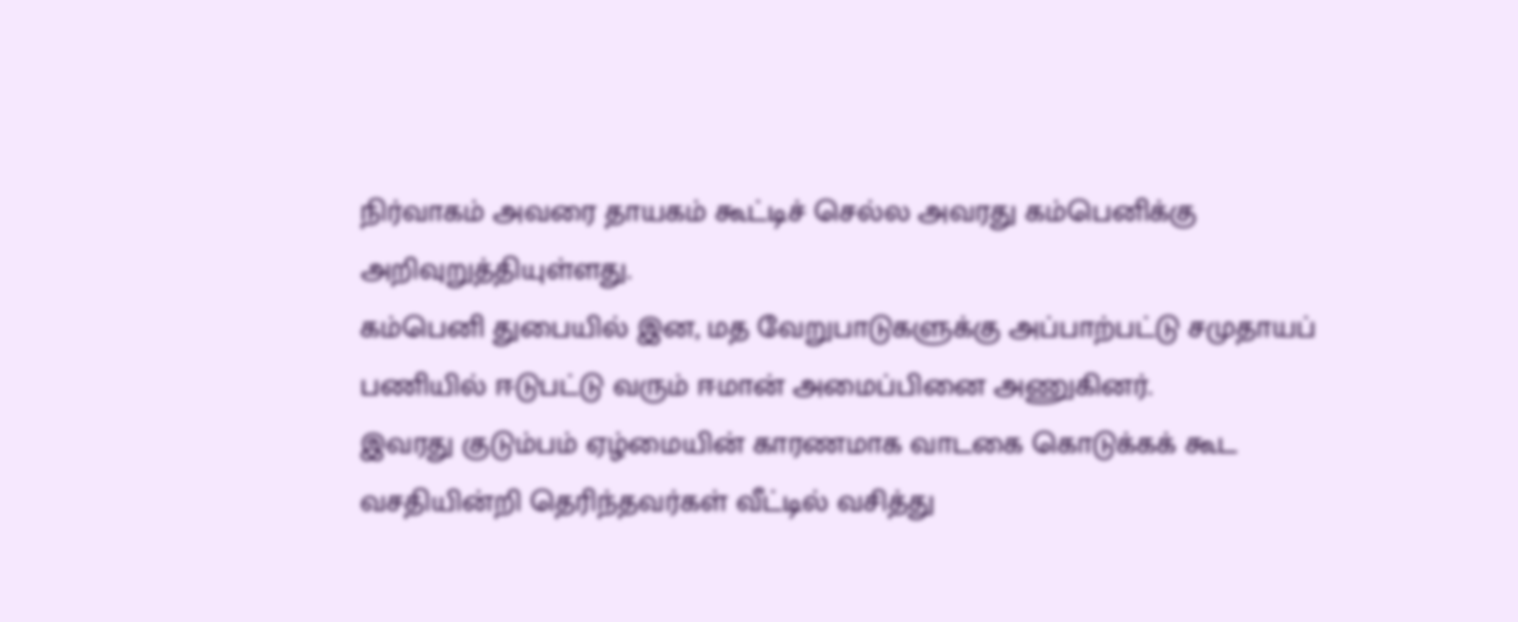நிர்வாகம் அவரை தாயகம் கூட்டிச் செல்ல அவரது கம்பெனிக்கு அறிவுறுத்தியுள்ளது.
கம்பெனி துபையில் இன, மத வேறுபாடுகளுக்கு அப்பாற்பட்டு சமுதாயப் பணியில் ஈடுபட்டு வரும் ஈமான் அமைப்பினை அணுகினர்.
இவரது குடும்பம் ஏழ்மையின் காரணமாக வாடகை கொடுக்கக் கூட வசதியின்றி தெரிந்தவர்கள் வீட்டில் வசித்து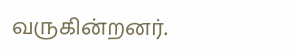வருகின்றனர்.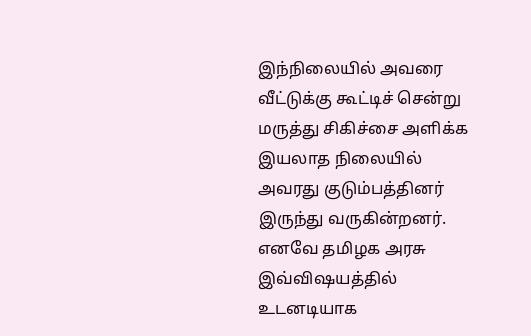இந்நிலையில் அவரை வீட்டுக்கு கூட்டிச் சென்று மருத்து சிகிச்சை அளிக்க இயலாத நிலையில் அவரது குடும்பத்தினர் இருந்து வருகின்றனர்.
எனவே தமிழக அரசு இவ்விஷயத்தில் உடனடியாக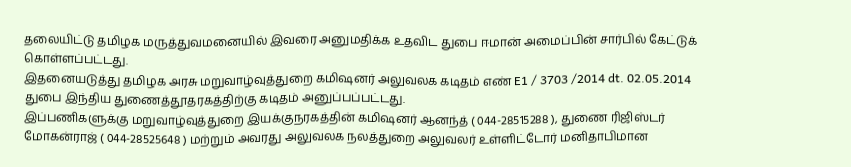தலையிட்டு தமிழக மருத்துவமனையில் இவரை அனுமதிக்க உதவிட துபை ஈமான் அமைப்பின் சார்பில் கேட்டுக் கொள்ளப்பட்டது.
இதனையடுத்து தமிழக அரசு மறுவாழ்வுத்துறை கமிஷனர் அலுவலக கடிதம் எண் E1 / 3703 /2014 dt. 02.05.2014 துபை இந்திய துணைத்தூதரகத்திற்கு கடிதம் அனுப்பப்பட்டது.
இப்பணிகளுக்கு மறுவாழ்வுத்துறை இயக்குநரகத்தின் கமிஷனர் ஆனந்த் ( 044-28515288 ), துணை ரிஜிஸ்டர் மோகன்ராஜ் ( 044-28525648 ) மற்றும் அவரது அலுவலக நலத்துறை அலுவலர் உள்ளிட்டோர் மனிதாபிமான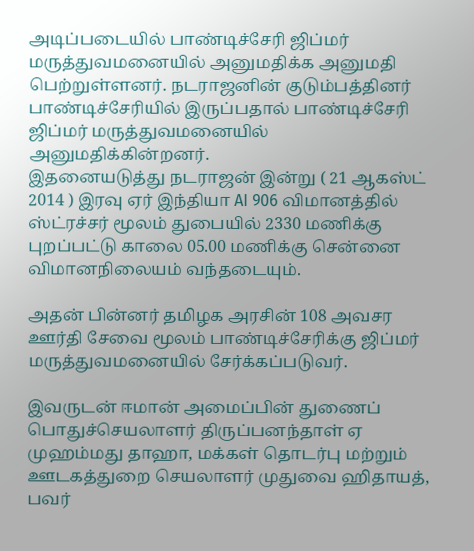அடிப்படையில் பாண்டிச்சேரி ஜிப்மர் மருத்துவமனையில் அனுமதிக்க அனுமதி பெற்றுள்ளனர். நடராஜனின் குடும்பத்தினர் பாண்டிச்சேரியில் இருப்பதால் பாண்டிச்சேரி ஜிப்மர் மருத்துவமனையில் அனுமதிக்கின்றனர்.
இதனையடுத்து நடராஜன் இன்று ( 21 ஆகஸ்ட் 2014 ) இரவு ஏர் இந்தியா AI 906 விமானத்தில் ஸ்ட்ரச்சர் மூலம் துபையில் 2330 மணிக்கு புறப்பட்டு காலை 05.00 மணிக்கு சென்னை விமானநிலையம் வந்தடையும்.

அதன் பின்னர் தமிழக அரசின் 108 அவசர ஊர்தி சேவை மூலம் பாண்டிச்சேரிக்கு ஜிப்மர் மருத்துவமனையில் சேர்க்கப்படுவர்.

இவருடன் ஈமான் அமைப்பின் துணைப் பொதுச்செயலாளர் திருப்பனந்தாள் ஏ முஹம்மது தாஹா, மக்கள் தொடர்பு மற்றும் ஊடகத்துறை செயலாளர் முதுவை ஹிதாயத், பவர்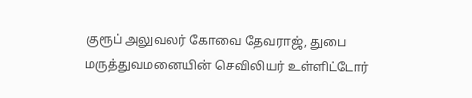குரூப் அலுவலர் கோவை தேவராஜ், துபை மருத்துவமனையின் செவிலியர் உள்ளிட்டோர்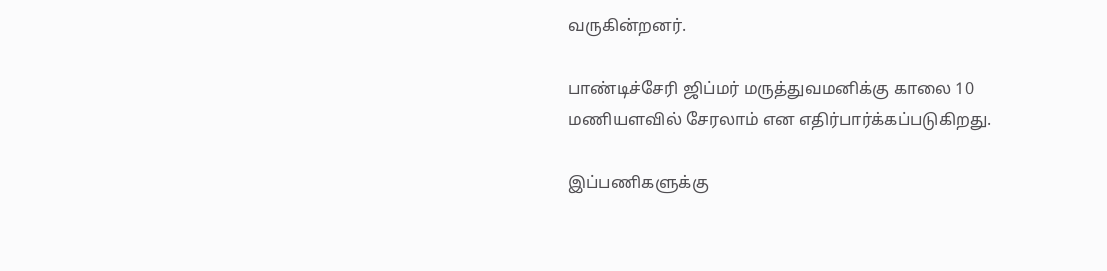வருகின்றனர்.

பாண்டிச்சேரி ஜிப்மர் மருத்துவமனிக்கு காலை 10 மணியளவில் சேரலாம் என எதிர்பார்க்கப்படுகிறது.

இப்பணிகளுக்கு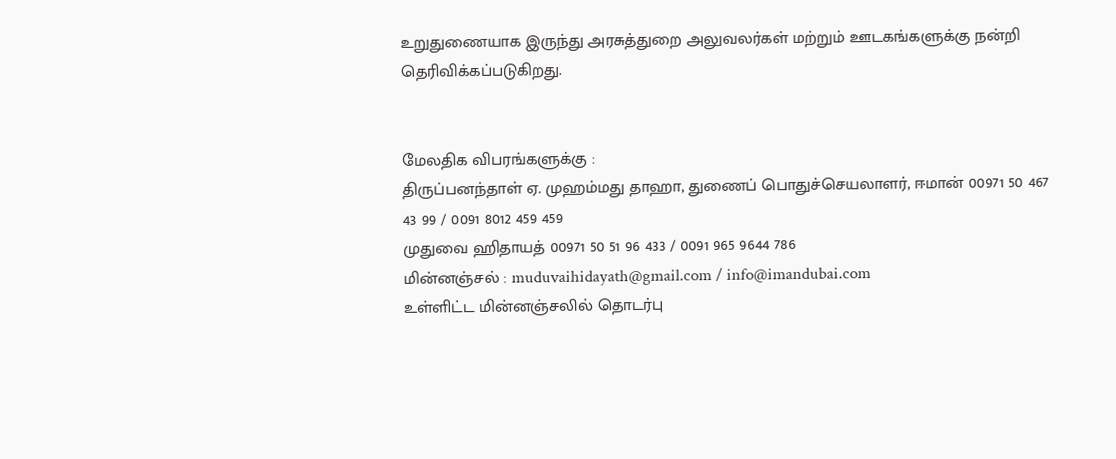உறுதுணையாக இருந்து அரசுத்துறை அலுவலர்கள் மற்றும் ஊடகங்களுக்கு நன்றி தெரிவிக்கப்படுகிறது.


மேலதிக விபரங்களுக்கு :
திருப்பனந்தாள் ஏ. முஹம்மது தாஹா, துணைப் பொதுச்செயலாளர், ஈமான் 00971 50 467 43 99 / 0091 8012 459 459
முதுவை ஹிதாயத் 00971 50 51 96 433 / 0091 965 9644 786
மின்னஞ்சல் : muduvaihidayath@gmail.com / info@imandubai.com
உள்ளிட்ட மின்னஞ்சலில் தொடர்பு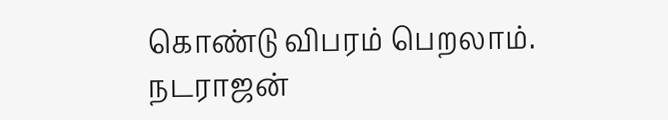கொண்டு விபரம் பெறலாம்.
நடராஜன்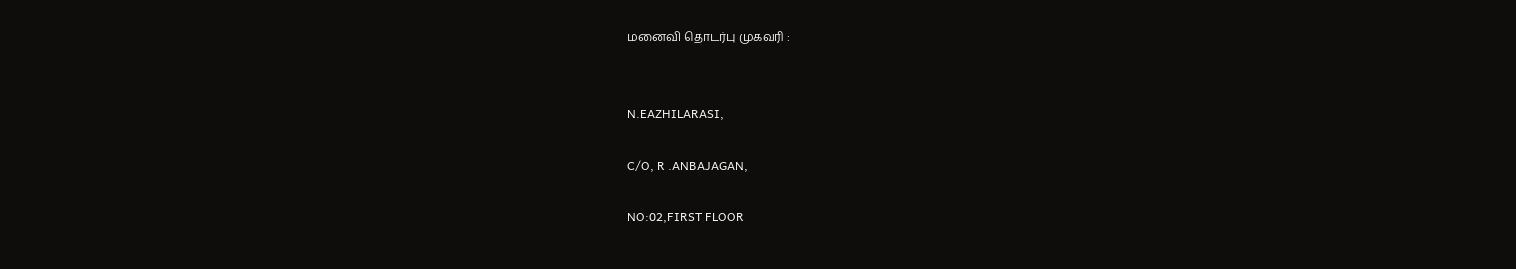மனைவி தொடர்பு முகவரி :


N.EAZHILARASI,

C/O, R .ANBAJAGAN,

NO:02,FIRST FLOOR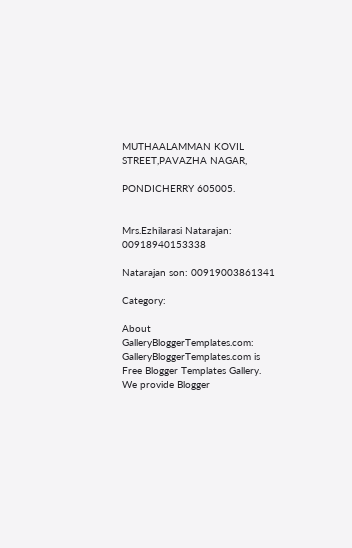MUTHAALAMMAN KOVIL STREET,PAVAZHA NAGAR,

PONDICHERRY 605005.


Mrs.Ezhilarasi Natarajan: 00918940153338

Natarajan son: 00919003861341

Category:

About GalleryBloggerTemplates.com:
GalleryBloggerTemplates.com is Free Blogger Templates Gallery. We provide Blogger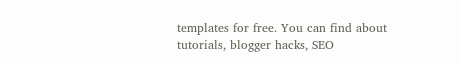templates for free. You can find about tutorials, blogger hacks, SEO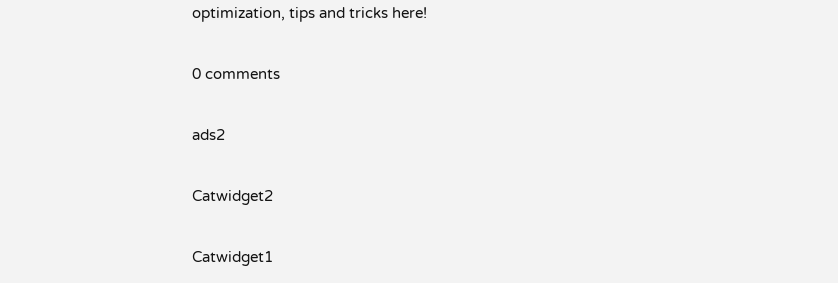optimization, tips and tricks here!

0 comments

ads2

Catwidget2

Catwidget1